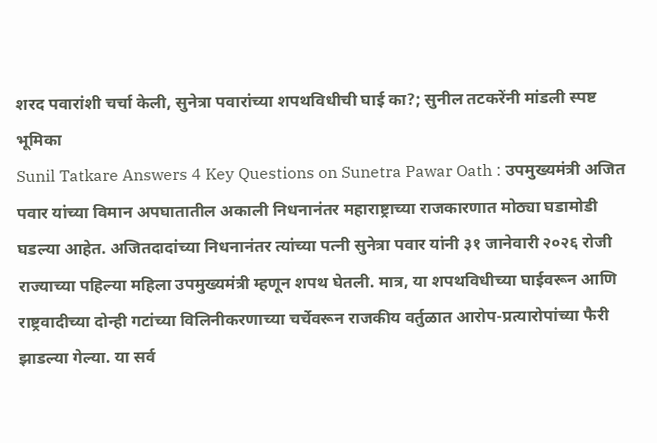शरद पवारांशी चर्चा केली, सुनेत्रा पवारांच्या शपथविधीची घाई का?; सुनील तटकरेंनी मांडली स्पष्ट भूमिका
Sunil Tatkare Answers 4 Key Questions on Sunetra Pawar Oath : उपमुख्यमंत्री अजित पवार यांच्या विमान अपघातातील अकाली निधनानंतर महाराष्ट्राच्या राजकारणात मोठ्या घडामोडी घडल्या आहेत. अजितदादांच्या निधनानंतर त्यांच्या पत्नी सुनेत्रा पवार यांनी ३१ जानेवारी २०२६ रोजी राज्याच्या पहिल्या महिला उपमुख्यमंत्री म्हणून शपथ घेतली. मात्र, या शपथविधीच्या घाईवरून आणि राष्ट्रवादीच्या दोन्ही गटांच्या विलिनीकरणाच्या चर्चेवरून राजकीय वर्तुळात आरोप-प्रत्यारोपांच्या फैरी झाडल्या गेल्या. या सर्व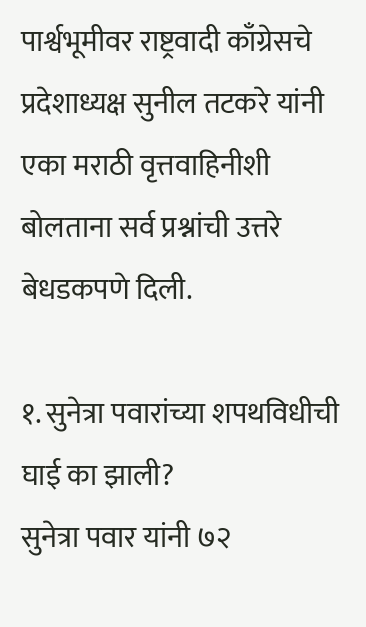पार्श्वभूमीवर राष्ट्रवादी काँग्रेसचे प्रदेशाध्यक्ष सुनील तटकरे यांनी एका मराठी वृत्तवाहिनीशी बोलताना सर्व प्रश्नांची उत्तरे बेधडकपणे दिली.

१. सुनेत्रा पवारांच्या शपथविधीची घाई का झाली?
सुनेत्रा पवार यांनी ७२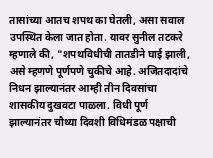तासांच्या आतच शपथ का घेतली, असा सवाल उपस्थित केला जात होता. यावर सुनील तटकरे म्हणाले की, "शपथविधीची तातडीने घाई झाली, असे म्हणणे पूर्णपणे चुकीचे आहे. अजितदादांचे निधन झाल्यानंतर आम्ही तीन दिवसांचा शासकीय दुखवटा पाळला. विधी पूर्ण झाल्यानंतर चौथ्या दिवशी विधिमंडळ पक्षाची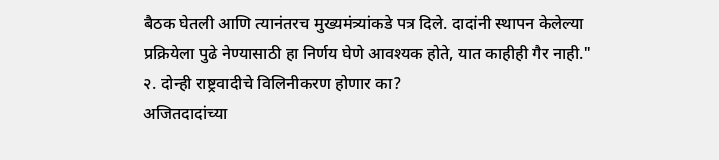बैठक घेतली आणि त्यानंतरच मुख्यमंत्र्यांकडे पत्र दिले. दादांनी स्थापन केलेल्या प्रक्रियेला पुढे नेण्यासाठी हा निर्णय घेणे आवश्यक होते, यात काहीही गैर नाही."
२. दोन्ही राष्ट्रवादीचे विलिनीकरण होणार का?
अजितदादांच्या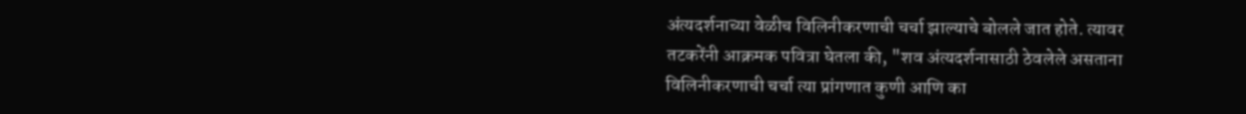अंत्यदर्शनाच्या वेळीच विलिनीकरणाची चर्चा झाल्याचे बोलले जात होते. त्यावर तटकरेंनी आक्रमक पवित्रा घेतला की, "शव अंत्यदर्शनासाठी ठेवलेले असताना विलिनीकरणाची चर्चा त्या प्रांगणात कुणी आणि का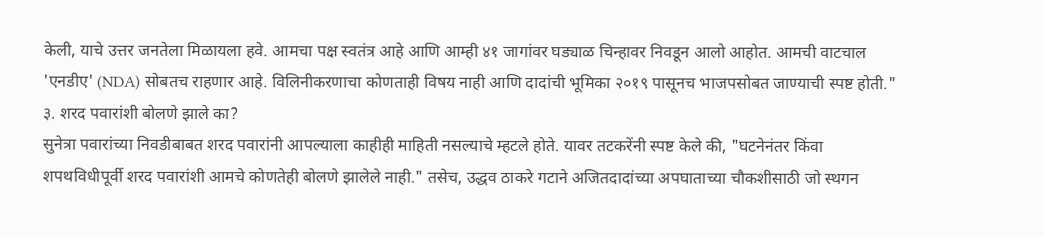केली, याचे उत्तर जनतेला मिळायला हवे. आमचा पक्ष स्वतंत्र आहे आणि आम्ही ४१ जागांवर घड्याळ चिन्हावर निवडून आलो आहोत. आमची वाटचाल 'एनडीए' (NDA) सोबतच राहणार आहे. विलिनीकरणाचा कोणताही विषय नाही आणि दादांची भूमिका २०१९ पासूनच भाजपसोबत जाण्याची स्पष्ट होती."
३. शरद पवारांशी बोलणे झाले का?
सुनेत्रा पवारांच्या निवडीबाबत शरद पवारांनी आपल्याला काहीही माहिती नसल्याचे म्हटले होते. यावर तटकरेंनी स्पष्ट केले की, "घटनेनंतर किंवा शपथविधीपूर्वी शरद पवारांशी आमचे कोणतेही बोलणे झालेले नाही." तसेच, उद्धव ठाकरे गटाने अजितदादांच्या अपघाताच्या चौकशीसाठी जो स्थगन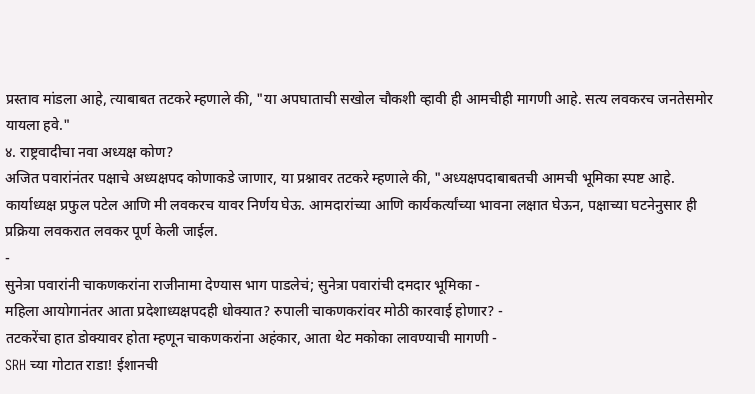प्रस्ताव मांडला आहे, त्याबाबत तटकरे म्हणाले की, "या अपघाताची सखोल चौकशी व्हावी ही आमचीही मागणी आहे. सत्य लवकरच जनतेसमोर यायला हवे."
४. राष्ट्रवादीचा नवा अध्यक्ष कोण?
अजित पवारांनंतर पक्षाचे अध्यक्षपद कोणाकडे जाणार, या प्रश्नावर तटकरे म्हणाले की, "अध्यक्षपदाबाबतची आमची भूमिका स्पष्ट आहे. कार्याध्यक्ष प्रफुल पटेल आणि मी लवकरच यावर निर्णय घेऊ. आमदारांच्या आणि कार्यकर्त्यांच्या भावना लक्षात घेऊन, पक्षाच्या घटनेनुसार ही प्रक्रिया लवकरात लवकर पूर्ण केली जाईल.
-
सुनेत्रा पवारांनी चाकणकरांना राजीनामा देण्यास भाग पाडलेचं; सुनेत्रा पवारांची दमदार भूमिका -
महिला आयोगानंतर आता प्रदेशाध्यक्षपदही धोक्यात? रुपाली चाकणकरांवर मोठी कारवाई होणार? -
तटकरेंचा हात डोक्यावर होता म्हणून चाकणकरांना अहंकार, आता थेट मकोका लावण्याची मागणी -
SRH च्या गोटात राडा! ईशानची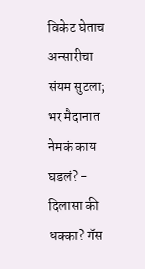विकेट घेताच अन्सारीचा संयम सुटला; भर मैदानात नेमकं काय घडलं? -
दिलासा की धक्का? गॅस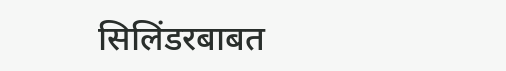सिलिंडरबाबत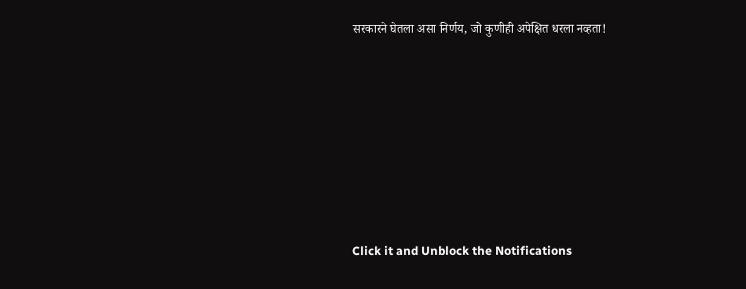सरकारने घेतला असा निर्णय, जो कुणीही अपेक्षित धरला नव्हता!







Click it and Unblock the Notifications